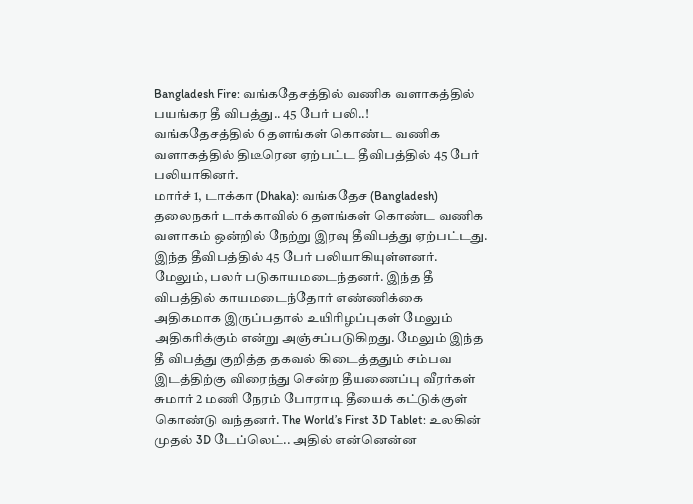Bangladesh Fire: வங்கதேசத்தில் வணிக வளாகத்தில் பயங்கர தீ விபத்து.. 45 பேர் பலி..!
வங்கதேசத்தில் 6 தளங்கள் கொண்ட வணிக வளாகத்தில் திடீரென ஏற்பட்ட தீவிபத்தில் 45 பேர் பலியாகினர்.
மார்ச் 1, டாக்கா (Dhaka): வங்கதேச (Bangladesh) தலைநகர் டாக்காவில் 6 தளங்கள் கொண்ட வணிக வளாகம் ஒன்றில் நேற்று இரவு தீவிபத்து ஏற்பட்டது. இந்த தீவிபத்தில் 45 பேர் பலியாகியுள்ளனர். மேலும், பலர் படுகாயமடைந்தனர். இந்த தீ விபத்தில் காயமடைந்தோர் எண்ணிக்கை அதிகமாக இருப்பதால் உயிரிழப்புகள் மேலும் அதிகரிக்கும் என்று அஞ்சப்படுகிறது. மேலும் இந்த தீ விபத்து குறித்த தகவல் கிடைத்ததும் சம்பவ இடத்திற்கு விரைந்து சென்ற தீயணைப்பு வீரர்கள் சுமார் 2 மணி நேரம் போராடி தீயைக் கட்டுக்குள் கொண்டு வந்தனர். The World’s First 3D Tablet: உலகின் முதல் 3D டேப்லெட்.. அதில் என்னென்ன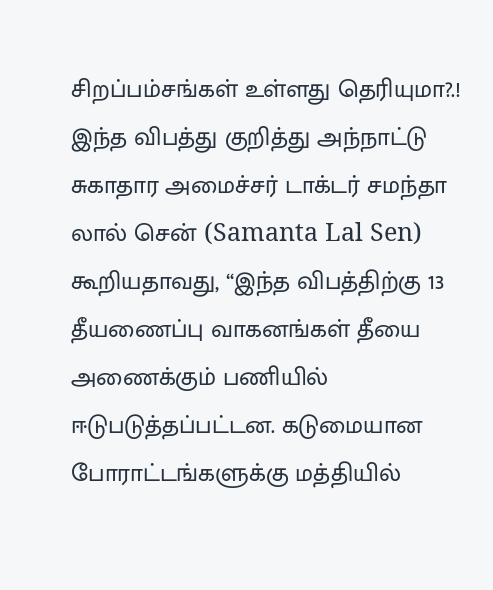சிறப்பம்சங்கள் உள்ளது தெரியுமா?.!
இந்த விபத்து குறித்து அந்நாட்டு சுகாதார அமைச்சர் டாக்டர் சமந்தா லால் சென் (Samanta Lal Sen) கூறியதாவது, “இந்த விபத்திற்கு 13 தீயணைப்பு வாகனங்கள் தீயை அணைக்கும் பணியில் ஈடுபடுத்தப்பட்டன. கடுமையான போராட்டங்களுக்கு மத்தியில்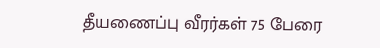தீயணைப்பு வீரர்கள் 75 பேரை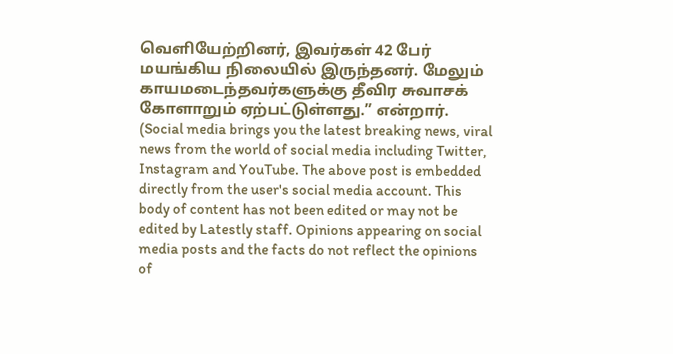வெளியேற்றினர், இவர்கள் 42 பேர் மயங்கிய நிலையில் இருந்தனர். மேலும் காயமடைந்தவர்களுக்கு தீவிர சுவாசக் கோளாறும் ஏற்பட்டுள்ளது.” என்றார்.
(Social media brings you the latest breaking news, viral news from the world of social media including Twitter, Instagram and YouTube. The above post is embedded directly from the user's social media account. This body of content has not been edited or may not be edited by Latestly staff. Opinions appearing on social media posts and the facts do not reflect the opinions of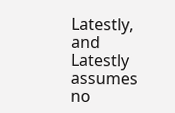Latestly, and Latestly assumes no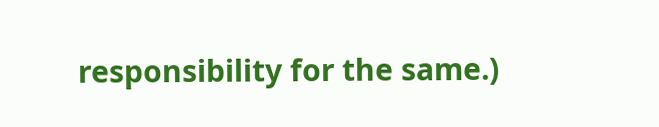responsibility for the same.)